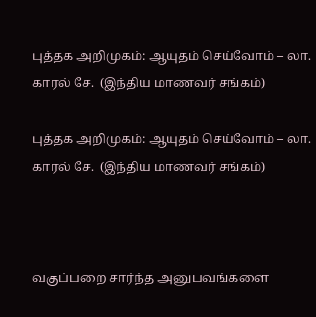புத்தக அறிமுகம்: ஆயுதம் செய்வோம் – லா. காரல் சே.  (இந்திய மாணவர் சங்கம்)

புத்தக அறிமுகம்: ஆயுதம் செய்வோம் – லா. காரல் சே.  (இந்திய மாணவர் சங்கம்)



வகுப்பறை சார்ந்த அனுபவங்களை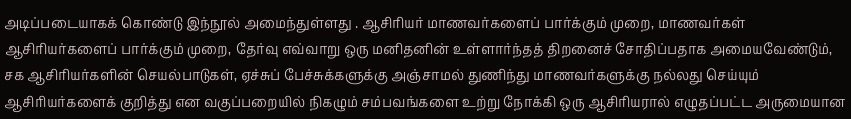அடிப்படையாகக் கொண்டு இந்நூல் அமைந்துள்ளது . ஆசிரியர் மாணவர்களைப் பார்க்கும் முறை, மாணவர்கள் ஆசிரியர்களைப் பார்க்கும் முறை, தேர்வு எவ்வாறு ஒரு மனிதனின் உள்ளார்ந்தத் திறனைச் சோதிப்பதாக அமையவேண்டும், சக ஆசிரியர்களின் செயல்பாடுகள், ஏச்சுப் பேச்சுக்களுக்கு அஞ்சாமல் துணிந்து மாணவர்களுக்கு நல்லது செய்யும் ஆசிரியர்களைக் குறித்து என வகுப்பறையில் நிகழும் சம்பவங்களை உற்று நோக்கி ஒரு ஆசிரியரால் எழுதப்பட்ட அருமையான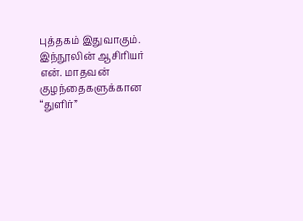புத்தகம் இதுவாகும். இந்நூலின் ஆசிரியர் என். மாதவன் குழந்தைகளுக்கான “துளிர்”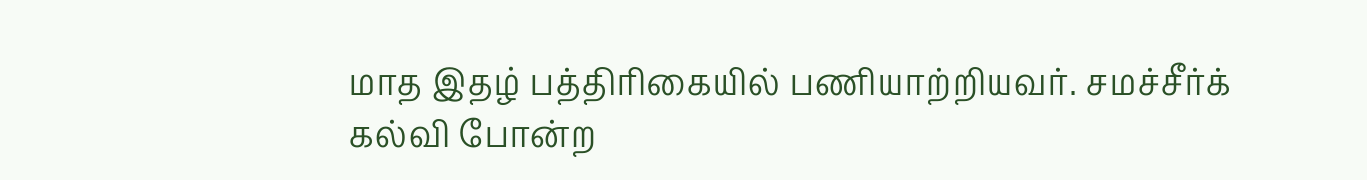மாத இதழ் பத்திரிகையில் பணியாற்றியவர். சமச்சீர்க் கல்வி போன்ற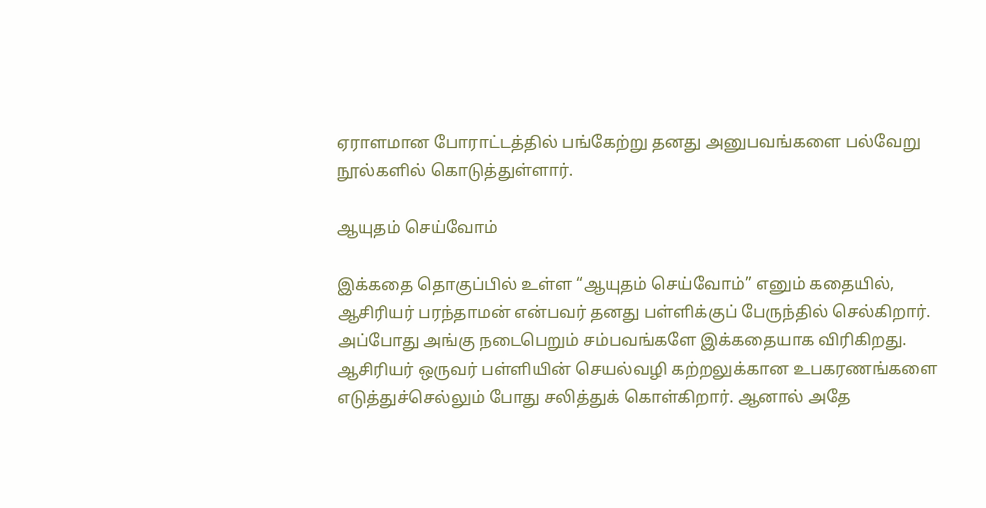ஏராளமான போராட்டத்தில் பங்கேற்று தனது அனுபவங்களை பல்வேறு நூல்களில் கொடுத்துள்ளார்.

ஆயுதம் செய்வோம்

இக்கதை தொகுப்பில் உள்ள “ஆயுதம் செய்வோம்” எனும் கதையில், ஆசிரியர் பரந்தாமன் என்பவர் தனது பள்ளிக்குப் பேருந்தில் செல்கிறார். அப்போது அங்கு நடைபெறும் சம்பவங்களே இக்கதையாக விரிகிறது. ஆசிரியர் ஒருவர் பள்ளியின் செயல்வழி கற்றலுக்கான உபகரணங்களை எடுத்துச்செல்லும் போது சலித்துக் கொள்கிறார். ஆனால் அதே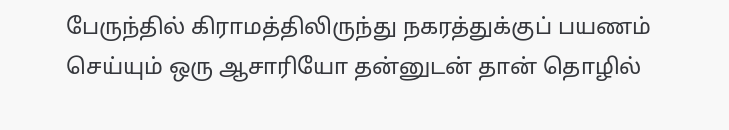பேருந்தில் கிராமத்திலிருந்து நகரத்துக்குப் பயணம் செய்யும் ஒரு ஆசாரியோ தன்னுடன் தான் தொழில்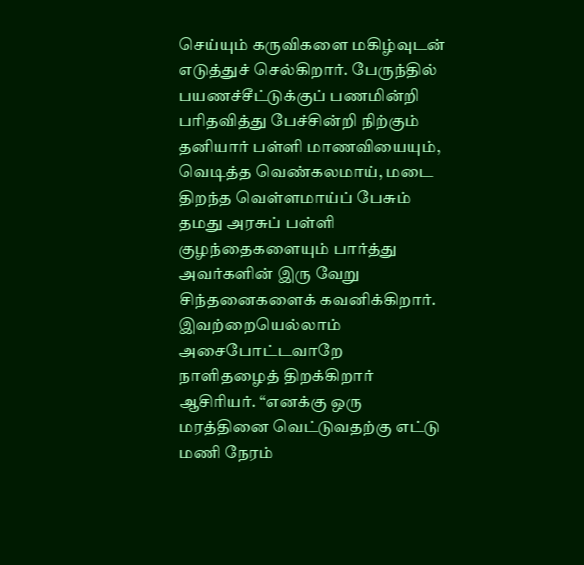செய்யும் கருவிகளை மகிழ்வுடன் எடுத்துச் செல்கிறார். பேருந்தில் பயணச்சீட்டுக்குப் பணமின்றி பரிதவித்து பேச்சின்றி நிற்கும் தனியார் பள்ளி மாணவியையும், வெடித்த வெண்கலமாய், மடை திறந்த வெள்ளமாய்ப் பேசும் தமது அரசுப் பள்ளி குழந்தைகளையும் பார்த்து அவர்களின் இரு வேறு சிந்தனைகளைக் கவனிக்கிறார். இவற்றையெல்லாம் அசைபோட்டவாறே நாளிதழைத் திறக்கிறார் ஆசிரியர். “எனக்கு ஒரு மரத்தினை வெட்டுவதற்கு எட்டு மணி நேரம்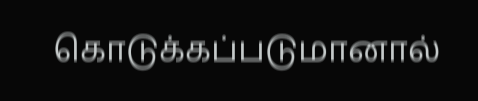கொடுக்கப்படுமானால்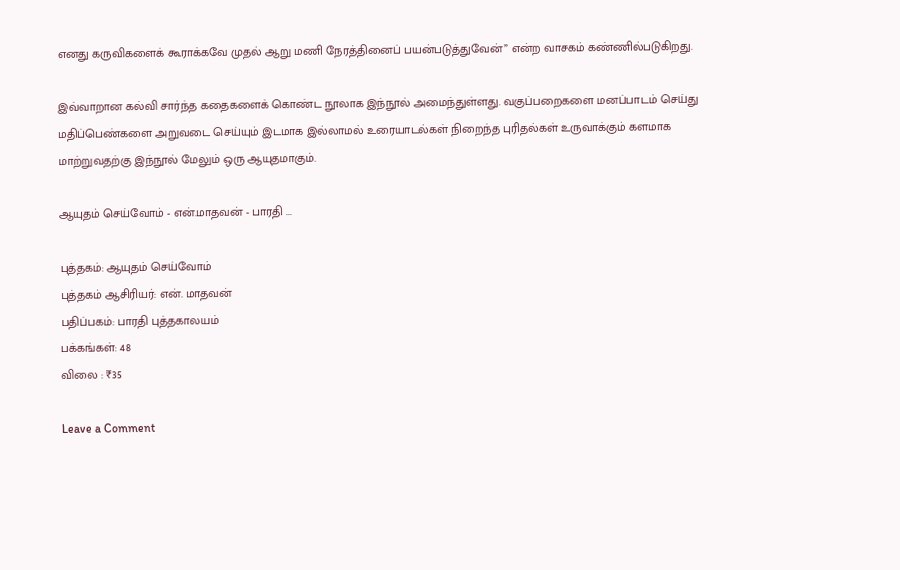எனது கருவிகளைக் கூராக்கவே முதல் ஆறு மணி நேரத்தினைப் பயன்படுத்துவேன்” என்ற வாசகம் கண்ணில்படுகிறது.

இவ்வாறான கல்வி சார்ந்த கதைகளைக் கொண்ட நூலாக இந்நூல் அமைந்துள்ளது. வகுப்பறைகளை மனப்பாடம் செய்து மதிப்பெண்களை அறுவடை செய்யும் இடமாக இல்லாமல் உரையாடல்கள் நிறைந்த புரிதல்கள் உருவாக்கும் களமாக மாற்றுவதற்கு இந்நூல் மேலும் ஒரு ஆயுதமாகும்.

ஆயுதம் செய்வோம் - என்.மாதவன் - பாரதி ...

புத்தகம்: ஆயுதம் செய்வோம்
புத்தகம் ஆசிரியர்: என். மாதவன்
பதிப்பகம்: பாரதி புத்தகாலயம்
பக்கங்கள்: 48
விலை : ₹35

Leave a Comment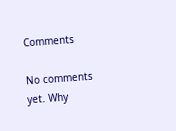Comments

No comments yet. Why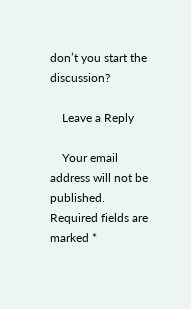don’t you start the discussion?

    Leave a Reply

    Your email address will not be published. Required fields are marked *